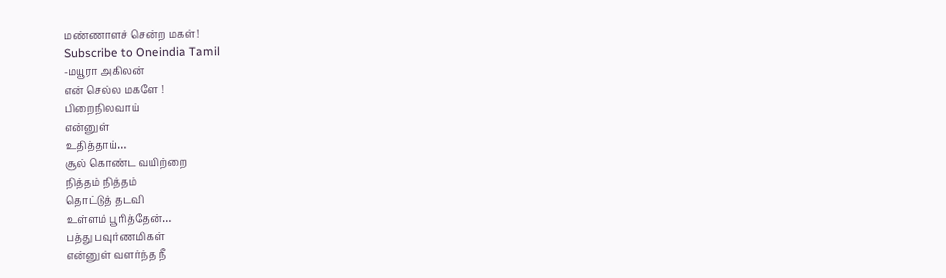மண்ணாளச் சென்ற மகள்!
Subscribe to Oneindia Tamil
-மயூரா அகிலன்
என் செல்ல மகளே !
பிறைநிலவாய்
என்னுள்
உதித்தாய்…
சூல் கொண்ட வயிற்றை
நித்தம் நித்தம்
தொட்டுத் தடவி
உள்ளம் பூரித்தேன்…
பத்து பவுர்ணமிகள்
என்னுள் வளர்ந்த நீ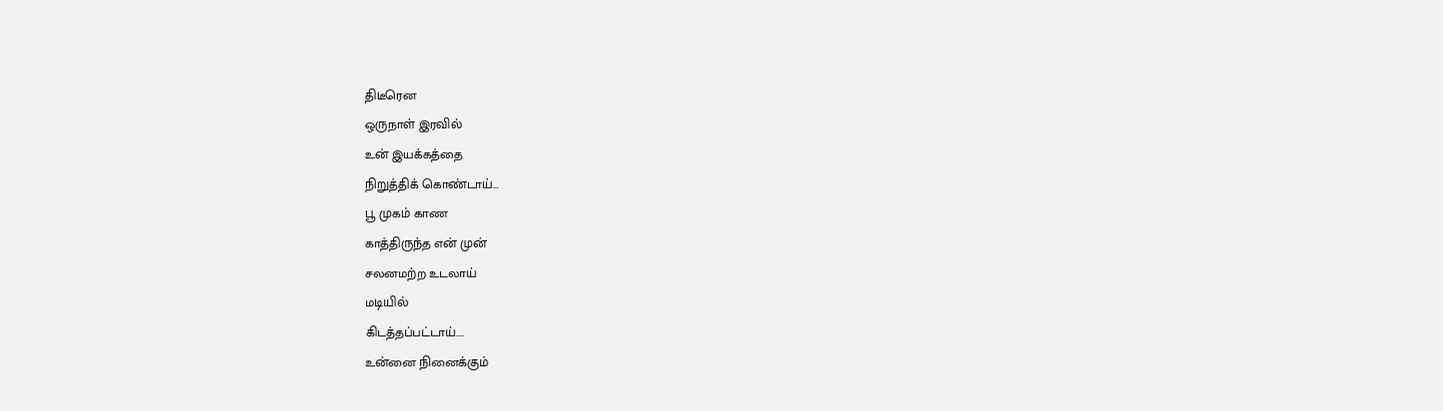திடீரென
ஒருநாள் இரவில்
உன் இயக்கத்தை
நிறுத்திக் கொண்டாய்…
பூ முகம் காண
காத்திருந்த என் முன்
சலனமற்ற உடலாய்
மடியில்
கிடத்தப்பட்டாய்....
உன்னை நினைக்கும்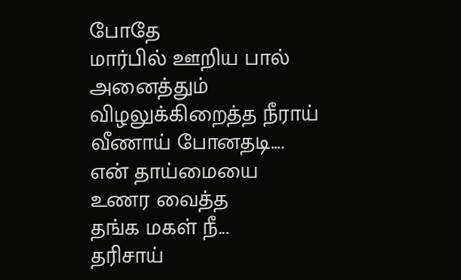போதே
மார்பில் ஊறிய பால்
அனைத்தும்
விழலுக்கிறைத்த நீராய்
வீணாய் போனதடி....
என் தாய்மையை
உணர வைத்த
தங்க மகள் நீ...
தரிசாய்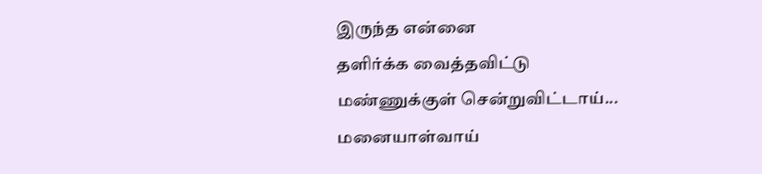இருந்த என்னை
தளிர்க்க வைத்தவிட்டு
மண்ணுக்குள் சென்றுவிட்டாய்...
மனையாள்வாய்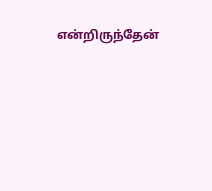என்றிருந்தேன்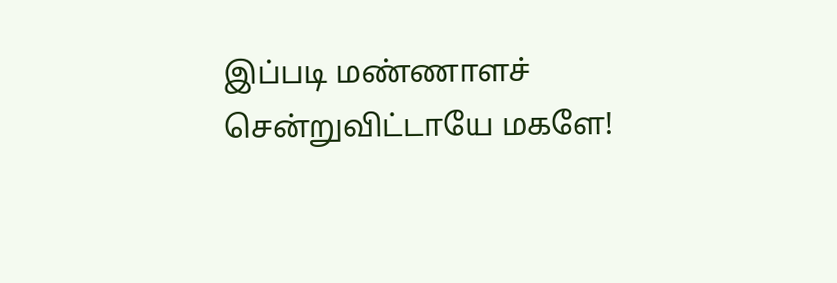இப்படி மண்ணாளச்
சென்றுவிட்டாயே மகளே!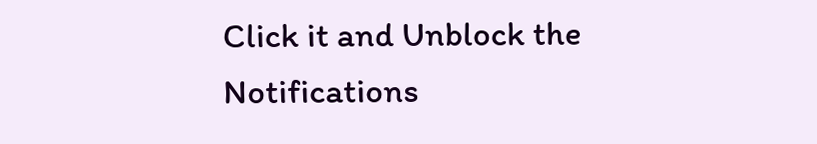Click it and Unblock the Notifications